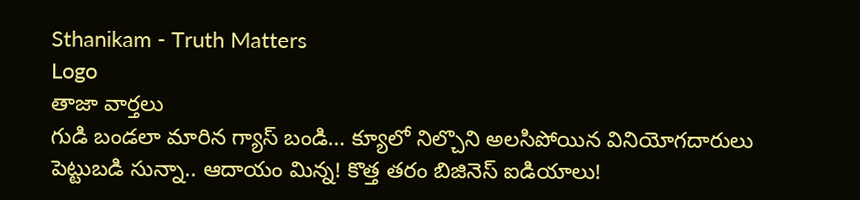Sthanikam - Truth Matters
Logo
తాజా వార్తలు
గుడి బండలా మారిన గ్యాస్ బండి… క్యూలో నిల్చొని అలసిపోయిన వినియోగదారులు పెట్టుబడి సున్నా.. ఆదాయం మిన్న! కొత్త తరం బిజినెస్ ఐడియాలు!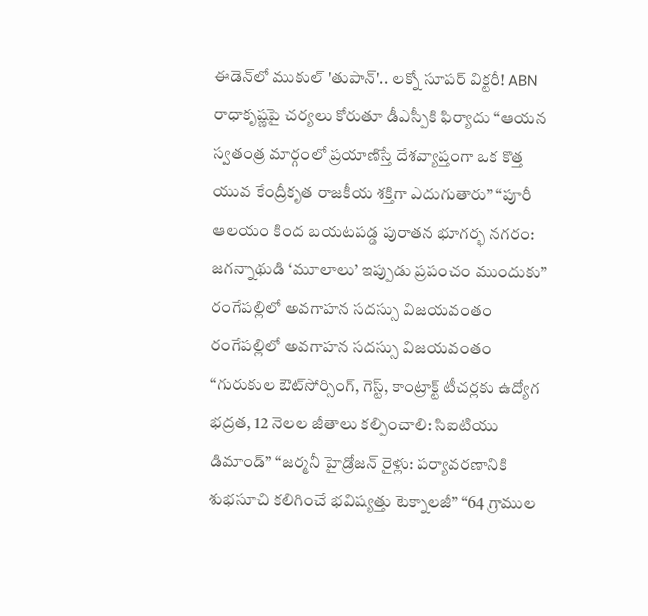ఈడెన్‌లో ముకుల్ 'తుపాన్'.. లక్నో సూపర్ విక్టరీ! ABN రాధాకృష్ణపై చర్యలు కోరుతూ డీఎస్పీకి ఫిర్యాదు “ఆయన స్వతంత్ర మార్గంలో ప్రయాణిస్తే దేశవ్యాప్తంగా ఒక కొత్త యువ కేంద్రీకృత రాజకీయ శక్తిగా ఎదుగుతారు” “పూరీ ఆలయం కింద బయటపడ్డ పురాతన భూగర్భ నగరం: జగన్నాథుడి ‘మూలాలు’ ఇప్పుడు ప్రపంచం ముందుకు” రంగేపల్లిలో అవగాహన సదస్సు విజయవంతం రంగేపల్లిలో అవగాహన సదస్సు విజయవంతం “గురుకుల ఔట్‌సోర్సింగ్, గెస్ట్, కాంట్రాక్ట్ టీచర్లకు ఉద్యోగ భద్రత, 12 నెలల జీతాలు కల్పించాలి: సిఐటియు డిమాండ్” “జర్మనీ హైడ్రోజన్ రైళ్లు: పర్యావరణానికి శుభసూచి కలిగించే భవిష్యత్తు టెక్నాలజీ” “64 గ్రాముల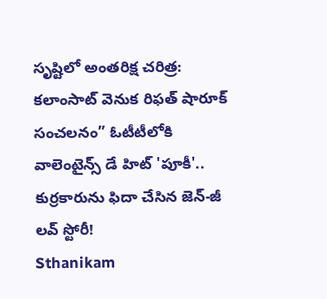సృష్టిలో అంతరిక్ష చరిత్ర: కలాంసాట్ వెనుక రిఫత్ షారూక్ సంచలనం” ఓటీటీలోకి వాలెంటైన్స్ డే హిట్ 'పూకీ'.. కుర్రకారును ఫిదా చేసిన జెన్-జీ లవ్ స్టోరీ!
Sthanikam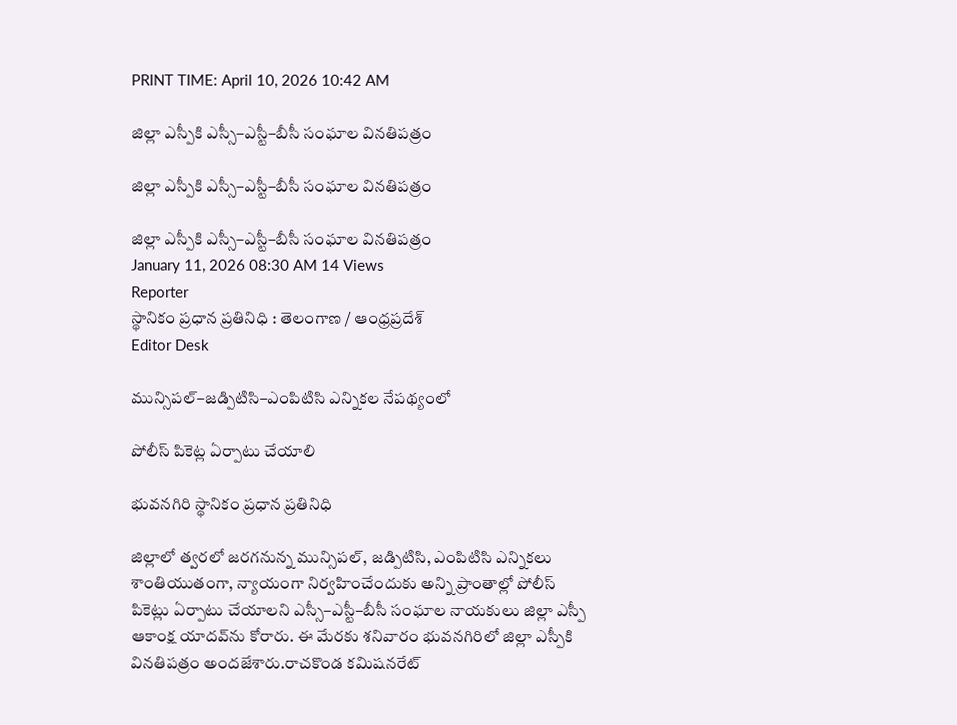PRINT TIME: April 10, 2026 10:42 AM

జిల్లా ఎస్పీకి ఎస్సీ–ఎస్టీ–బీసీ సంఘాల వినతిపత్రం

జిల్లా ఎస్పీకి ఎస్సీ–ఎస్టీ–బీసీ సంఘాల వినతిపత్రం

జిల్లా ఎస్పీకి ఎస్సీ–ఎస్టీ–బీసీ సంఘాల వినతిపత్రం
January 11, 2026 08:30 AM 14 Views
Reporter
స్థానికం ప్రధాన ప్రతినిధి : తెలంగాణ / ఆంధ్రప్రదేశ్
Editor Desk

మున్సిపల్–జడ్పిటిసి–ఎంపిటిసి ఎన్నికల నేపథ్యంలో

పోలీస్ పికెట్ల ఏర్పాటు చేయాలి

భువనగిరి స్థానికం ప్రధాన ప్రతినిధి

జిల్లాలో త్వరలో జరగనున్న మున్సిపల్, జడ్పిటిసి, ఎంపిటిసి ఎన్నికలు శాంతియుతంగా, న్యాయంగా నిర్వహించేందుకు అన్ని ప్రాంతాల్లో పోలీస్ పికెట్లు ఏర్పాటు చేయాలని ఎస్సీ–ఎస్టీ–బీసీ సంఘాల నాయకులు జిల్లా ఎస్పీ ఆకాంక్ష యాదవ్‌ను కోరారు. ఈ మేరకు శనివారం భువనగిరిలో జిల్లా ఎస్పీకి వినతిపత్రం అందజేశారు.రాచకొండ కమిషనరేట్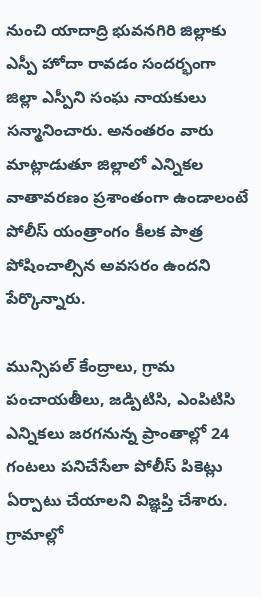నుంచి యాదాద్రి భువనగిరి జిల్లాకు ఎస్పీ హోదా రావడం సందర్భంగా జిల్లా ఎస్పీని సంఘ నాయకులు సన్మానించారు. అనంతరం వారు మాట్లాడుతూ జిల్లాలో ఎన్నికల వాతావరణం ప్రశాంతంగా ఉండాలంటే పోలీస్ యంత్రాంగం కీలక పాత్ర పోషించాల్సిన అవసరం ఉందని పేర్కొన్నారు.

మున్సిపల్ కేంద్రాలు, గ్రామ పంచాయతీలు, జడ్పిటిసి, ఎంపిటిసి ఎన్నికలు జరగనున్న ప్రాంతాల్లో 24 గంటలు పనిచేసేలా పోలీస్ పికెట్లు ఏర్పాటు చేయాలని విజ్ఞప్తి చేశారు. గ్రామాల్లో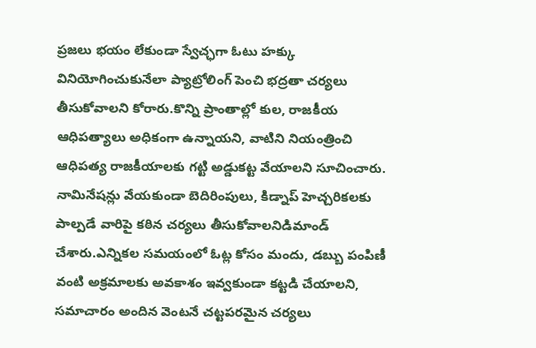ప్రజలు భయం లేకుండా స్వేచ్ఛగా ఓటు హక్కు వినియోగించుకునేలా ప్యాట్రోలింగ్ పెంచి భద్రతా చర్యలు తీసుకోవాలని కోరారు.కొన్ని ప్రాంతాల్లో కుల, రాజకీయ ఆధిపత్యాలు అధికంగా ఉన్నాయని, వాటిని నియంత్రించి ఆధిపత్య రాజకీయాలకు గట్టి అడ్డుకట్ట వేయాలని సూచించారు. నామినేషన్లు వేయకుండా బెదిరింపులు, కిడ్నాప్ హెచ్చరికలకు పాల్పడే వారిపై కఠిన చర్యలు తీసుకోవాలనిడిమాండ్ చేశారు.ఎన్నికల సమయంలో ఓట్ల కోసం మందు, డబ్బు పంపిణీ వంటి అక్రమాలకు అవకాశం ఇవ్వకుండా కట్టడి చేయాలని, సమాచారం అందిన వెంటనే చట్టపరమైన చర్యలు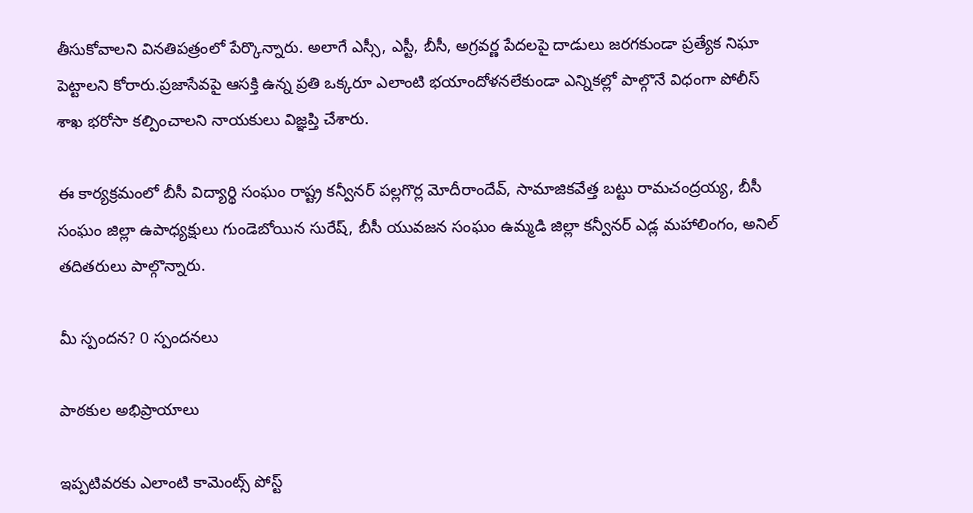తీసుకోవాలని వినతిపత్రంలో పేర్కొన్నారు. అలాగే ఎస్సీ, ఎస్టీ, బీసీ, అగ్రవర్ణ పేదలపై దాడులు జరగకుండా ప్రత్యేక నిఘా పెట్టాలని కోరారు.ప్రజాసేవపై ఆసక్తి ఉన్న ప్రతి ఒక్కరూ ఎలాంటి భయాందోళనలేకుండా ఎన్నికల్లో పాల్గొనే విధంగా పోలీస్ శాఖ భరోసా కల్పించాలని నాయకులు విజ్ఞప్తి చేశారు.

ఈ కార్యక్రమంలో బీసీ విద్యార్థి సంఘం రాష్ట్ర కన్వీనర్ పల్లగొర్ల మోదీరాందేవ్, సామాజికవేత్త బట్టు రామచంద్రయ్య, బీసీ సంఘం జిల్లా ఉపాధ్యక్షులు గుండెబోయిన సురేష్, బీసీ యువజన సంఘం ఉమ్మడి జిల్లా కన్వీనర్ ఎడ్ల మహాలింగం, అనిల్ తదితరులు పాల్గొన్నారు.

మీ స్పందన? 0 స్పందనలు

పాఠకుల అభిప్రాయాలు

ఇప్పటివరకు ఎలాంటి కామెంట్స్ పోస్ట్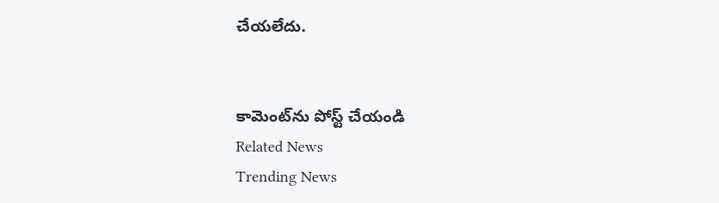చేయలేదు.


కామెంట్‌ను పోస్ట్ చేయండి
Related News
Trending News